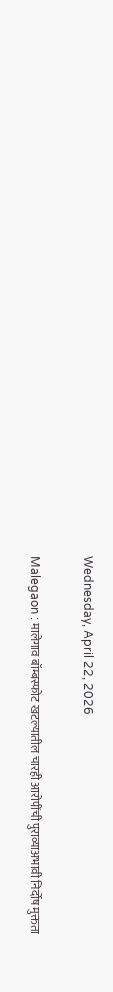Wednesday, April 22, 2026

Malegaon : मालेगाव बॉम्बस्फोट खटल्यातील चारही आरोपींची पुराव्याअभावी निर्दोष मुक्तता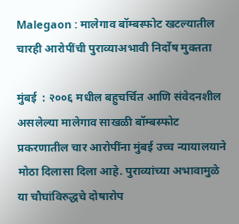Malegaon : मालेगाव बॉम्बस्फोट खटल्यातील चारही आरोपींची पुराव्याअभावी निर्दोष मुक्तता

मुंबई  : २००६ मधील बहुचर्चित आणि संवेदनशील असलेल्या मालेगाव साखळी बॉम्बस्फोट प्रकरणातील चार आरोपींना मुंबई उच्च न्यायालयाने मोठा दिलासा दिला आहे. पुराव्यांच्या अभावामुळे या चौघांविरुद्धचे दोषारोप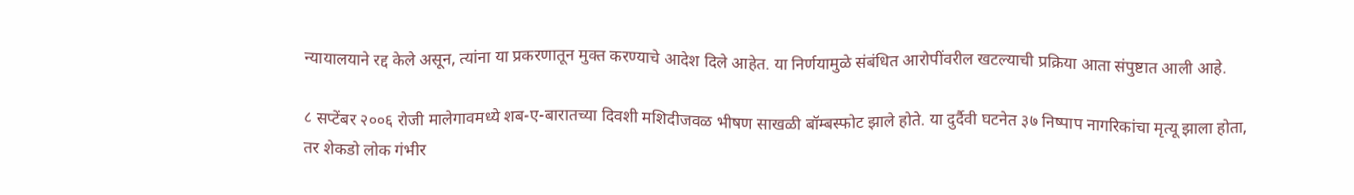न्यायालयाने रद्द केले असून, त्यांना या प्रकरणातून मुक्त करण्याचे आदेश दिले आहेत. या निर्णयामुळे संबंधित आरोपींवरील खटल्याची प्रक्रिया आता संपुष्टात आली आहे.

८ सप्टेंबर २००६ रोजी मालेगावमध्ये शब-ए-बारातच्या दिवशी मशिदीजवळ भीषण साखळी बॉम्बस्फोट झाले होते. या दुर्दैवी घटनेत ३७ निष्पाप नागरिकांचा मृत्यू झाला होता, तर शेकडो लोक गंभीर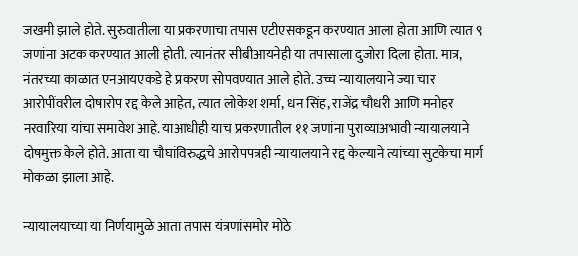जखमी झाले होते. सुरुवातीला या प्रकरणाचा तपास एटीएसकडून करण्यात आला होता आणि त्यात ९ जणांना अटक करण्यात आली होती. त्यानंतर सीबीआयनेही या तपासाला दुजोरा दिला होता. मात्र, नंतरच्या काळात एनआयएकडे हे प्रकरण सोपवण्यात आले होते. उच्च न्यायालयाने ज्या चार आरोपींवरील दोषारोप रद्द केले आहेत, त्यात लोकेश शर्मा, धन सिंह, राजेंद्र चौधरी आणि मनोहर नरवारिया यांचा समावेश आहे. याआधीही याच प्रकरणातील ११ जणांना पुराव्याअभावी न्यायालयाने दोषमुक्त केले होते. आता या चौघांविरुद्धचे आरोपपत्रही न्यायालयाने रद्द केल्याने त्यांच्या सुटकेचा मार्ग मोकळा झाला आहे.

न्यायालयाच्या या निर्णयामुळे आता तपास यंत्रणांसमोर मोठे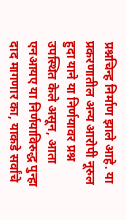प्रश्नचिन्ह निर्माण झाले आहे. या प्रकरणातील अन्य आरोपी नूरुल हुदा याने या निर्णयावर प्रश्न उपस्थित केले असून, आता एनआयए या निर्णयाविरुद्ध पुन्हा दाद मागणार का, याकडे सर्वांचे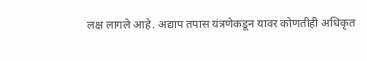लक्ष लागले आहे. अद्याप तपास यंत्रणेकडून यावर कोणतीही अधिकृत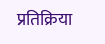प्रतिक्रिया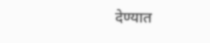देण्यात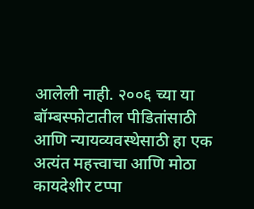आलेली नाही. २००६ च्या या बॉम्बस्फोटातील पीडितांसाठी आणि न्यायव्यवस्थेसाठी हा एक अत्यंत महत्त्वाचा आणि मोठा कायदेशीर टप्पा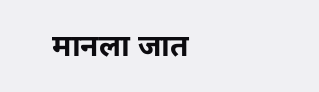मानला जात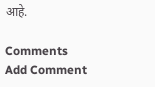आहे.

Comments
Add Comment